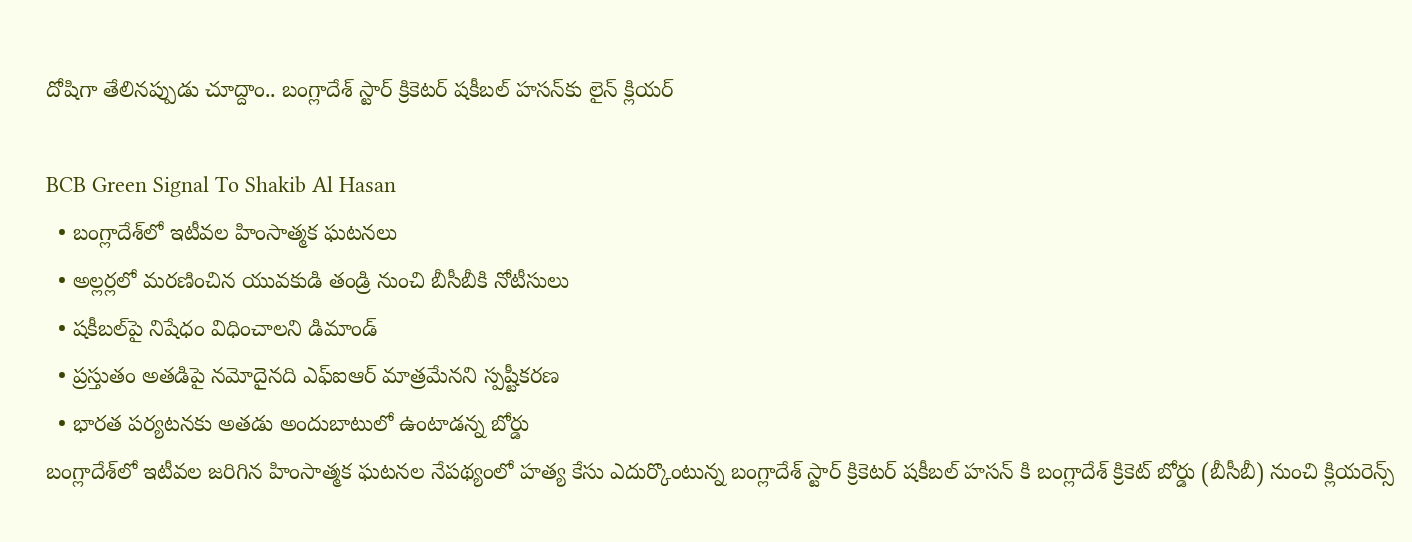దోషిగా తేలినప్పుడు చూద్దాం.. బంగ్లాదేశ్ స్టార్ క్రికెటర్ షకీబల్ హసన్‌కు లైన్ క్లియర్

BCB Green Signal To Shakib Al Hasan
  • బంగ్లాదేశ్‌లో ఇటీవల హింసాత్మక ఘటనలు
  • అల్లర్లలో మరణించిన యువకుడి తండ్రి నుంచి బీసీబీకి నోటీసులు
  • షకీబల్‌పై నిషేధం విధించాలని డిమాండ్
  • ప్రస్తుతం అతడిపై నమోదైనది ఎఫ్ఐఆర్ మాత్రమేనని స్పష్టీకరణ
  • భారత పర్యటనకు అతడు అందుబాటులో ఉంటాడన్న బోర్డు
బంగ్లాదేశ్‌లో ఇటీవల జరిగిన హింసాత్మక ఘటనల నేపథ్యంలో హత్య కేసు ఎదుర్కొంటున్న బంగ్లాదేశ్ స్టార్ క్రికెటర్ షకీబల్ హసన్‌ కి బంగ్లాదేశ్ క్రికెట్ బోర్డు (బీసీబీ) నుంచి క్లియరెన్స్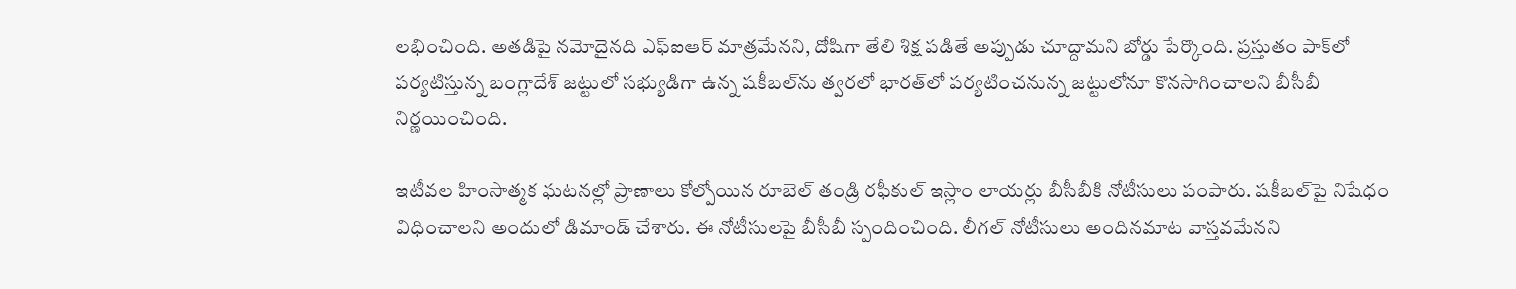లభించింది. అతడిపై నమోదైనది ఎఫ్ఐఆర్ మాత్రమేనని, దోషిగా తేలి శిక్ష పడితే అప్పుడు చూద్దామని బోర్డు పేర్కొంది. ప్రస్తుతం పాక్‌లో పర్యటిస్తున్న బంగ్లాదేశ్ జట్టులో సభ్యుడిగా ఉన్న షకీబల్‌ను త్వరలో భారత్‌లో పర్యటించనున్న జట్టులోనూ కొనసాగించాలని బీసీబీ నిర్ణయించింది.

ఇటీవల హింసాత్మక ఘటనల్లో ప్రాణాలు కోల్పోయిన రూబెల్ తండ్రి రఫీకుల్ ఇస్లాం లాయర్లు బీసీబీకి నోటీసులు పంపారు. షకీబల్‌పై నిషేధం విధించాలని అందులో డిమాండ్ చేశారు. ఈ నోటీసులపై బీసీబీ స్పందించింది. లీగల్ నోటీసులు అందినమాట వాస్తవమేనని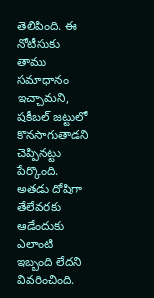తెలిపింది. ఈ నోటీసుకు తాము సమాధానం ఇచ్చామని, షకీబల్ జట్టులో కొనసాగుతాడని చెప్పినట్టు పేర్కొంది. అతడు దోషిగా తేలేవరకు ఆడేందుకు ఎలాంటి ఇబ్బంది లేదని వివరించింది.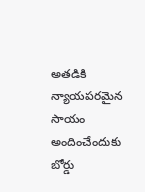అతడికి న్యాయపరమైన సాయం అందించేందుకు బోర్డు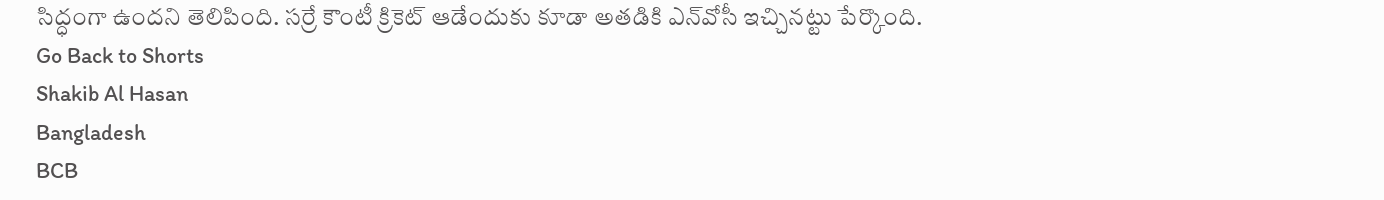సిద్ధంగా ఉందని తెలిపింది. సర్రే కౌంటీ క్రికెట్ ఆడేందుకు కూడా అతడికి ఎన్‌వోసీ ఇచ్చినట్టు పేర్కొంది.
Go Back to Shorts
Shakib Al Hasan
Bangladesh
BCB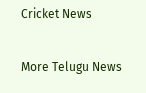Cricket News

More Telugu News